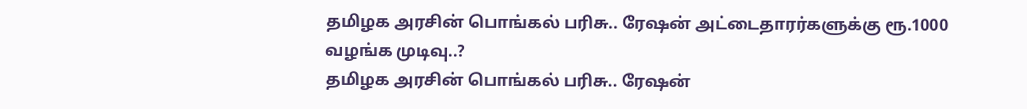தமிழக அரசின் பொங்கல் பரிசு.. ரேஷன் அட்டைதாரர்களுக்கு ரூ.1000 வழங்க முடிவு..?
தமிழக அரசின் பொங்கல் பரிசு.. ரேஷன்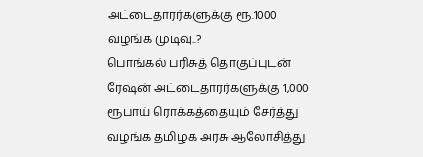அட்டைதாரர்களுக்கு ரூ.1000 வழங்க முடிவு..?
பொங்கல் பரிசுத் தொகுப்புடன் ரேஷன் அட்டைதாரர்களுக்கு 1,000 ரூபாய் ரொக்கத்தையும் சேர்த்து வழங்க தமிழக அரசு ஆலோசித்து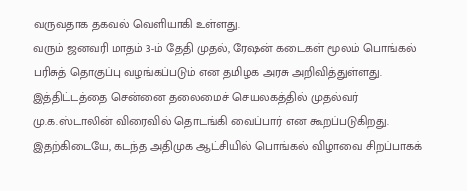வருவதாக தகவல் வெளியாகி உள்ளது.
வரும் ஜனவரி மாதம் 3-ம் தேதி முதல், ரேஷன் கடைகள் மூலம் பொங்கல் பரிசுத் தொகுப்பு வழங்கப்படும் என தமிழக அரசு அறிவித்துள்ளது. இத்திட்டத்தை சென்னை தலைமைச் செயலகத்தில் முதல்வர் மு.க.ஸ்டாலின் விரைவில் தொடங்கி வைப்பார் என கூறப்படுகிறது.
இதற்கிடையே, கடந்த அதிமுக ஆட்சியில் பொங்கல் விழாவை சிறப்பாகக்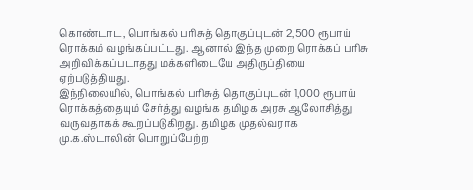கொண்டாட, பொங்கல் பரிசுத் தொகுப்புடன் 2,500 ரூபாய் ரொக்கம் வழங்கப்பட்டது. ஆனால் இந்த முறை ரொக்கப் பரிசு அறிவிக்கப்படாதது மக்களிடையே அதிருப்தியை ஏற்படுத்தியது.
இந்நிலையில், பொங்கல் பரிசுத் தொகுப்புடன் 1,000 ரூபாய் ரொக்கத்தையும் சேர்த்து வழங்க தமிழக அரசு ஆலோசித்து வருவதாகக் கூறப்படுகிறது. தமிழக முதல்வராக மு.க.ஸ்டாலின் பொறுப்பேற்ற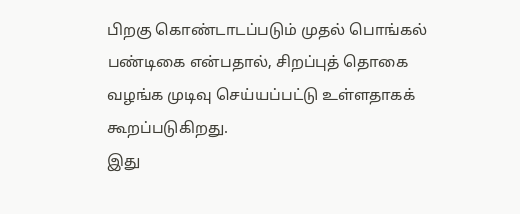பிறகு கொண்டாடப்படும் முதல் பொங்கல் பண்டிகை என்பதால், சிறப்புத் தொகை வழங்க முடிவு செய்யப்பட்டு உள்ளதாகக் கூறப்படுகிறது.
இது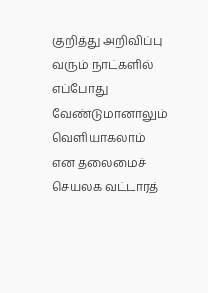குறித்து அறிவிப்பு வரும் நாட்களில் எப்போது வேண்டுமானாலும் வெளியாகலாம் என தலைமைச் செயலக வட்டாரத்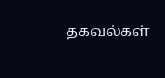தகவல்கள்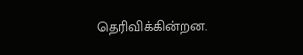தெரிவிக்கின்றன.